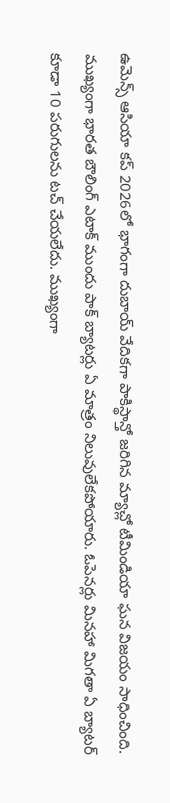ఉమెన్స్ ఆసియా కప్ 2026లో భాగంగా దుబాయ్ వేదికగా పాకిస్థాన్తో జరిగిన మ్యాచ్లో టీమిండియా ఘన విజయం సాధించింది. ముఖ్యంగా భారత బౌలింగ్ ఎటాక్ ముందు పాక్ బ్యాటర్లు ఏ మాత్రం నిలువులేకపోయారు. ఓపెనర్లు మినహా మిగతా ఏ బ్యాటర్ కూడా 10 పరుగులను టచ్ చేయలేదు. ముఖ్యంగా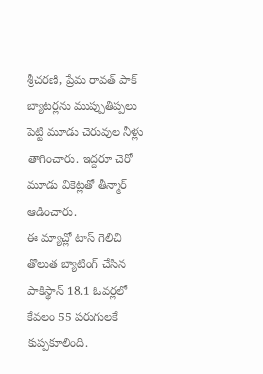శ్రీచరణి, ప్రేమ రావత్ పాక్ బ్యాటర్లను ముప్పుతిప్పలు పెట్టి మూడు చెరువుల నీళ్లు తాగించారు. ఇద్దరూ చెరో మూడు వికెట్లతో తీన్మార్ ఆడించారు.
ఈ మ్యాచ్లో టాస్ గెలిచి తొలుత బ్యాటింగ్ చేసిన పాకిస్థాన్ 18.1 ఓవర్లలో కేవలం 55 పరుగులకే కుప్పకూలింది.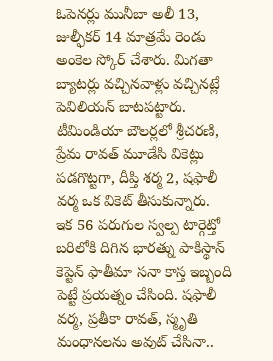ఓపెనర్లు మునీబా అలీ 13, జుల్ఫీకర్ 14 మాత్రమే రెండు అంకెల స్కోర్ చేశారు. మిగతా బ్యాటర్లు వచ్చినవాళ్లు వచ్చినట్లే పెవిలియన్ బాటపట్టారు. టీమిండియా బౌలర్లలో శ్రీచరణి, ప్రేమ రావత్ మూడేసి వికెట్లు పడగొట్టగా, దీప్తి శర్మ 2, షఫాలీ వర్మ ఒక వికెట్ తీసుకున్నారు.
ఇక 56 పరుగుల స్వల్ప టార్గెట్తో బరిలోకి దిగిన భారత్ను పాకిస్థాన్ కెప్టెన్ ఫాతీమా సనా కాస్త ఇబ్బంది పెట్టే ప్రయత్నం చేసింది. షఫాలీ వర్మ, ప్రతీకా రావత్, స్మృతి మంధానలను అవుట్ చేసినా..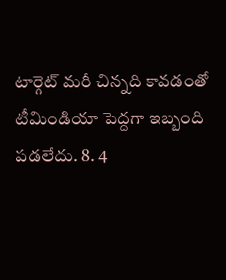టార్గెట్ మరీ చిన్నది కావడంతో టీమిండియా పెద్దగా ఇబ్బంది పడలేదు. 8. 4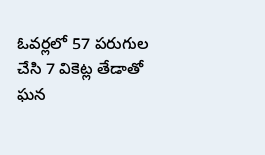ఓవర్లలో 57 పరుగుల చేసి 7 వికెట్ల తేడాతో ఘన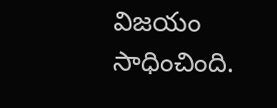విజయం సాధించింది.